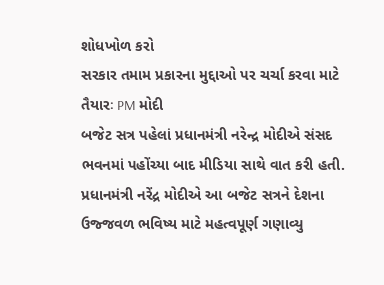શોધખોળ કરો
સરકાર તમામ પ્રકારના મુદ્દાઓ પર ચર્ચા કરવા માટે તૈયારઃ PM મોદી
બજેટ સત્ર પહેલાં પ્રધાનમંત્રી નરેન્દ્ર મોદીએ સંસદ ભવનમાં પહોંચ્યા બાદ મીડિયા સાથે વાત કરી હતી. પ્રધાનમંત્રી નરેંદ્ર મોદીએ આ બજેટ સત્રને દેશના ઉજ્જવળ ભવિષ્ય માટે મહત્વપૂર્ણ ગણાવ્યુ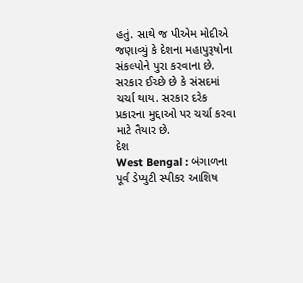હતું. સાથે જ પીએમ મોદીએ જણાવ્યું કે દેશના મહાપુરૂષોના સંકલ્પોને પુરા કરવાના છે. સરકાર ઈચ્છે છે કે સંસદમાં ચર્ચા થાય. સરકાર દરેક પ્રકારના મુદ્દાઓ પર ચર્ચા કરવા માટે તૈયાર છે.
દેશ
West Bengal : બંગાળના પૂર્વ ડેપ્યુટી સ્પીકર આશિષ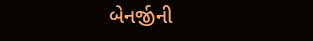બેનર્જીની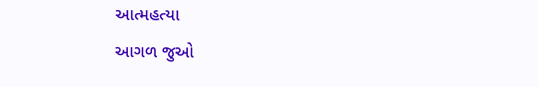આત્મહત્યા
આગળ જુઓ